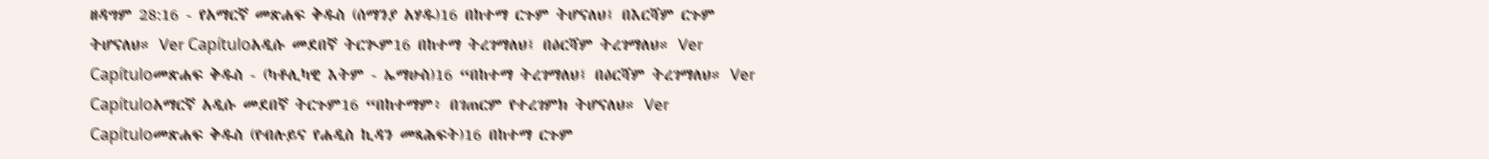ዘዳግም 28:16 - የአማርኛ መጽሐፍ ቅዱስ (ሰማንያ አሃዱ)16 በከተማ ርጉም ትሆናለህ፤ በእርሻም ርጉም ትሆናለህ። Ver Capítuloአዲሱ መደበኛ ትርጒም16 በከተማ ትረገማለህ፤ በዕርሻም ትረገማለህ። Ver Capítuloመጽሐፍ ቅዱስ - (ካቶሊካዊ እትም - ኤማሁስ)16 “በከተማ ትረገማለህ፤ በዕርሻም ትረገማለህ። Ver Capítuloአማርኛ አዲሱ መደበኛ ትርጉም16 “በከተማም፥ በገጠርም የተረገምክ ትሆናለህ። Ver Capítuloመጽሐፍ ቅዱስ (የብሉይና የሐዲስ ኪዳን መጻሕፍት)16 በከተማ ርጉም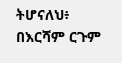ትሆናለህ፥ በእርሻም ርጉም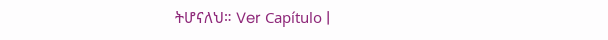ትሆናለህ። Ver Capítulo |